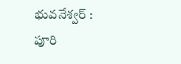భువనేశ్వర్ : పూరి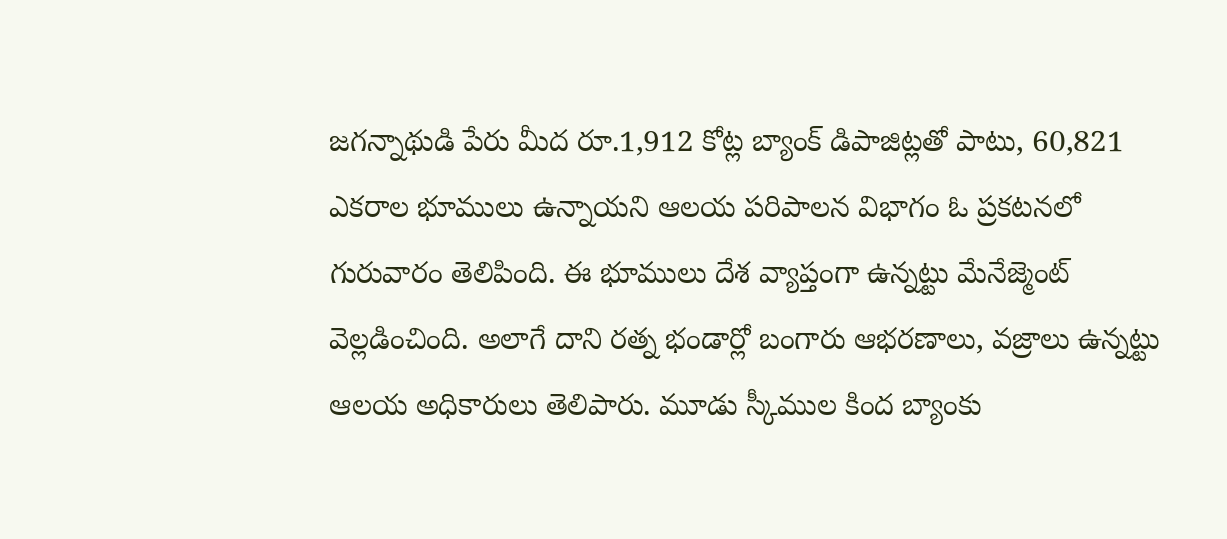జగన్నాథుడి పేరు మీద రూ.1,912 కోట్ల బ్యాంక్ డిపాజిట్లతో పాటు, 60,821 ఎకరాల భూములు ఉన్నాయని ఆలయ పరిపాలన విభాగం ఓ ప్రకటనలో గురువారం తెలిపింది. ఈ భూములు దేశ వ్యాప్తంగా ఉన్నట్టు మేనేజ్మెంట్ వెల్లడించింది. అలాగే దాని రత్న భండార్లో బంగారు ఆభరణాలు, వజ్రాలు ఉన్నట్టు ఆలయ అధికారులు తెలిపారు. మూడు స్కీముల కింద బ్యాంకు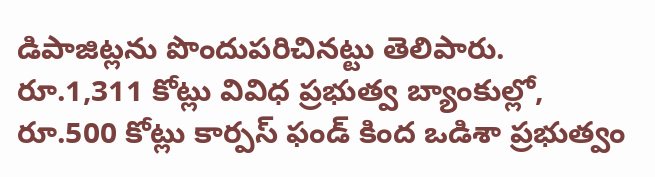డిపాజిట్లను పొందుపరిచినట్టు తెలిపారు. రూ.1,311 కోట్లు వివిధ ప్రభుత్వ బ్యాంకుల్లో, రూ.500 కోట్లు కార్పస్ ఫండ్ కింద ఒడిశా ప్రభుత్వం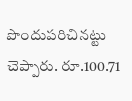పొందుపరిచినట్టు చెప్పారు. రూ.100.71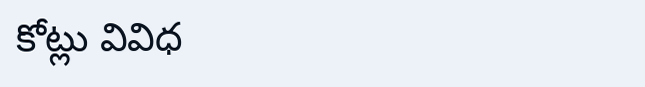కోట్లు వివిధ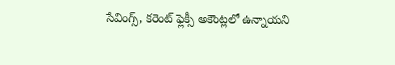సేవింగ్స్, కరెంట్ ఫ్లెక్సీ అకౌంట్లలో ఉన్నాయని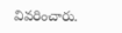వివరించారు.